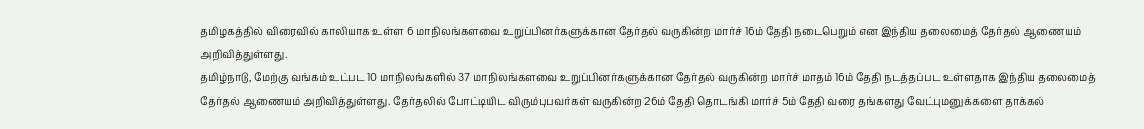தமிழகத்தில் விரைவில் காலியாக உள்ள 6 மாநிலங்களவை உறுப்பினர்களுக்கான தேர்தல் வருகின்ற மார்ச் 16ம் தேதி நடைபெறும் என இந்திய தலைமைத் தேர்தல் ஆணையம் அறிவித்துள்ளது.
தமிழ்நாடு, மேற்கு வங்கம் உட்பட 10 மாநிலங்களில் 37 மாநிலங்களவை உறுப்பினர்களுக்கான தேர்தல் வருகின்ற மார்ச் மாதம் 16ம் தேதி நடத்தப்பட உள்ளதாக இந்திய தலைமைத் தேர்தல் ஆணையம் அறிவித்துள்ளது. தேர்தலில் போட்டியிட விரும்புபவர்கள் வருகின்ற 26ம் தேதி தொடங்கி மார்ச் 5ம் தேதி வரை தங்களது வேட்புமனுக்களை தாக்கல்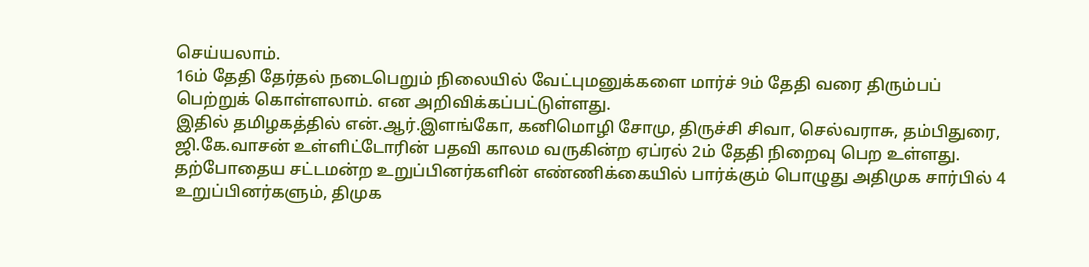செய்யலாம்.
16ம் தேதி தேர்தல் நடைபெறும் நிலையில் வேட்புமனுக்களை மார்ச் 9ம் தேதி வரை திரும்பப் பெற்றுக் கொள்ளலாம். என அறிவிக்கப்பட்டுள்ளது.
இதில் தமிழகத்தில் என்.ஆர்.இளங்கோ, கனிமொழி சோமு, திருச்சி சிவா, செல்வராசு, தம்பிதுரை, ஜி.கே.வாசன் உள்ளிட்டோரின் பதவி காலம வருகின்ற ஏப்ரல் 2ம் தேதி நிறைவு பெற உள்ளது.
தற்போதைய சட்டமன்ற உறுப்பினர்களின் எண்ணிக்கையில் பார்க்கும் பொழுது அதிமுக சார்பில் 4 உறுப்பினர்களும், திமுக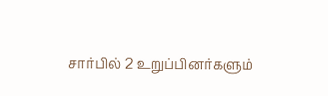சார்பில் 2 உறுப்பினர்களும்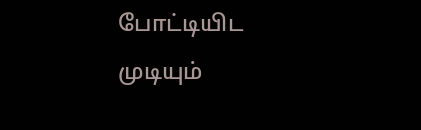போட்டியிட முடியும்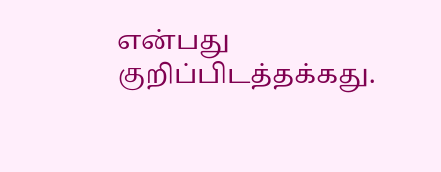என்பது குறிப்பிடத்தக்கது.